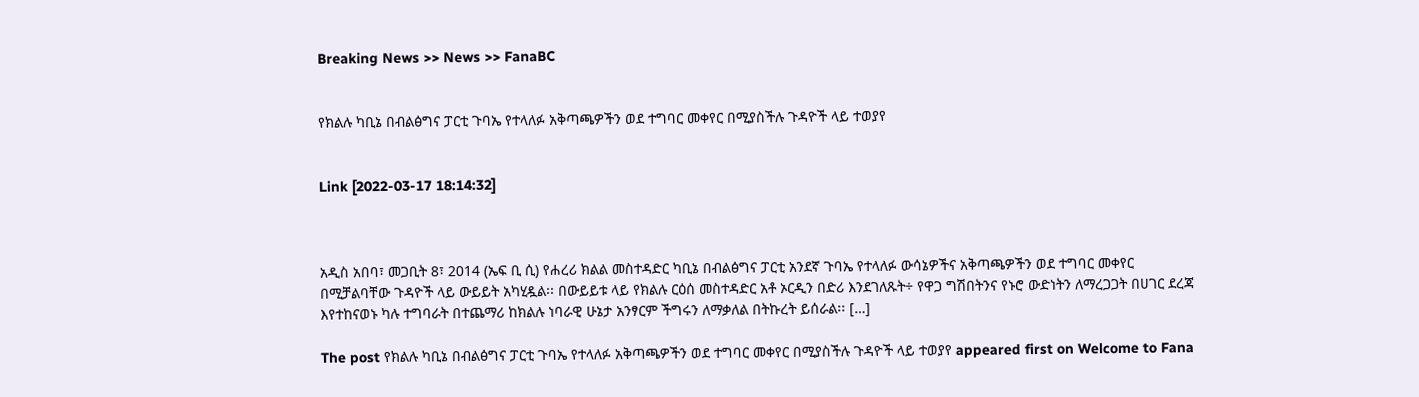Breaking News >> News >> FanaBC


የክልሉ ካቢኔ በብልፅግና ፓርቲ ጉባኤ የተላለፉ አቅጣጫዎችን ወደ ተግባር መቀየር በሚያስችሉ ጉዳዮች ላይ ተወያየ


Link [2022-03-17 18:14:32]



አዲስ አበባ፣ መጋቢት 8፣ 2014 (ኤፍ ቢ ሲ) የሐረሪ ክልል መስተዳድር ካቢኔ በብልፅግና ፓርቲ አንደኛ ጉባኤ የተላለፉ ውሳኔዎችና አቅጣጫዎችን ወደ ተግባር መቀየር በሚቻልባቸው ጉዳዮች ላይ ውይይት አካሂዷል፡፡ በውይይቱ ላይ የክልሉ ርዕሰ መስተዳድር አቶ ኦርዲን በድሪ እንደገለጹት÷ የዋጋ ግሽበትንና የኑሮ ውድነትን ለማረጋጋት በሀገር ደረጃ እየተከናወኑ ካሉ ተግባራት በተጨማሪ ከክልሉ ነባራዊ ሁኔታ አንፃርም ችግሩን ለማቃለል በትኩረት ይሰራል፡፡ […]

The post የክልሉ ካቢኔ በብልፅግና ፓርቲ ጉባኤ የተላለፉ አቅጣጫዎችን ወደ ተግባር መቀየር በሚያስችሉ ጉዳዮች ላይ ተወያየ appeared first on Welcome to Fana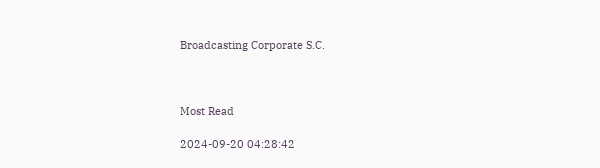Broadcasting Corporate S.C.



Most Read

2024-09-20 04:28:42